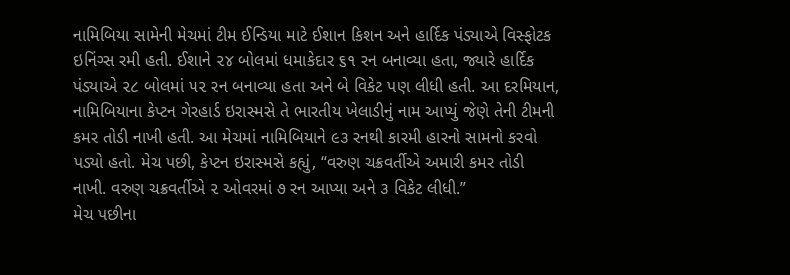નામિબિયા સામેની મેચમાં ટીમ ઈન્ડિયા માટે ઈશાન કિશન અને હાર્દિક પંડ્યાએ વિસ્ફોટક ઇનિંગ્સ રમી હતી. ઈશાને ૨૪ બોલમાં ધમાકેદાર ૬૧ રન બનાવ્યા હતા, જ્યારે હાર્દિક પંડ્યાએ ૨૮ બોલમાં ૫૨ રન બનાવ્યા હતા અને બે વિકેટ પણ લીધી હતી. આ દરમિયાન, નામિબિયાના કેપ્ટન ગેરહાર્ડ ઇરાસ્મસે તે ભારતીય ખેલાડીનું નામ આપ્યું જેણે તેની ટીમની કમર તોડી નાખી હતી. આ મેચમાં નામિબિયાને ૯૩ રનથી કારમી હારનો સામનો કરવો પડ્યો હતો. મેચ પછી, કેપ્ટન ઇરાસ્મસે કહ્યું, “વરુણ ચક્રવર્તીએ અમારી કમર તોડી નાખી. વરુણ ચક્રવર્તીએ ૨ ઓવરમાં ૭ રન આપ્યા અને ૩ વિકેટ લીધી.”
મેચ પછીના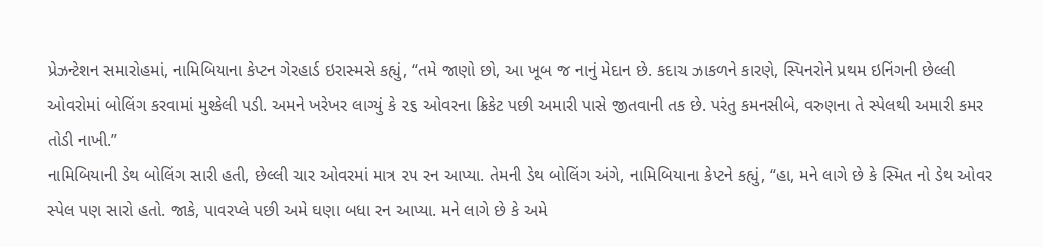પ્રેઝન્ટેશન સમારોહમાં, નામિબિયાના કેપ્ટન ગેરહાર્ડ ઇરાસ્મસે કહ્યું, “તમે જાણો છો, આ ખૂબ જ નાનું મેદાન છે. કદાચ ઝાકળને કારણે, સ્પિનરોને પ્રથમ ઇનિંગની છેલ્લી ઓવરોમાં બોલિંગ કરવામાં મુશ્કેલી પડી. અમને ખરેખર લાગ્યું કે ૨૬ ઓવરના ક્રિકેટ પછી અમારી પાસે જીતવાની તક છે. પરંતુ કમનસીબે, વરુણના તે સ્પેલથી અમારી કમર તોડી નાખી.”
નામિબિયાની ડેથ બોલિંગ સારી હતી, છેલ્લી ચાર ઓવરમાં માત્ર ૨૫ રન આપ્યા. તેમની ડેથ બોલિંગ અંગે, નામિબિયાના કેપ્ટને કહ્યું, “હા, મને લાગે છે કે સ્મિત નો ડેથ ઓવર સ્પેલ પણ સારો હતો. જાકે, પાવરપ્લે પછી અમે ઘણા બધા રન આપ્યા. મને લાગે છે કે અમે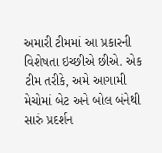અમારી ટીમમાં આ પ્રકારની વિશેષતા ઇચ્છીએ છીએ. એક ટીમ તરીકે, અમે આગામી મેચોમાં બેટ અને બોલ બંનેથી સારું પ્રદર્શન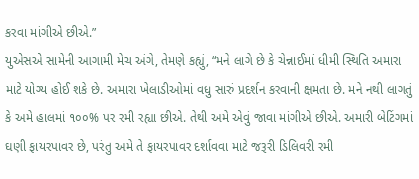કરવા માંગીએ છીએ.”
યુએસએ સામેની આગામી મેચ અંગે, તેમણે કહ્યું, “મને લાગે છે કે ચેન્નાઈમાં ધીમી સ્થિતિ અમારા માટે યોગ્ય હોઈ શકે છે. અમારા ખેલાડીઓમાં વધુ સારું પ્રદર્શન કરવાની ક્ષમતા છે. મને નથી લાગતું કે અમે હાલમાં ૧૦૦% પર રમી રહ્યા છીએ. તેથી અમે એવું જાવા માંગીએ છીએ. અમારી બેટિંગમાં ઘણી ફાયરપાવર છે, પરંતુ અમે તે ફાયરપાવર દર્શાવવા માટે જરૂરી ડિલિવરી રમી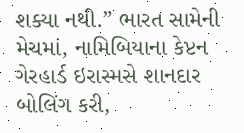શક્યા નથી.” ભારત સામેની મેચમાં, નામિબિયાના કેપ્ટન ગેરહાર્ડ ઇરાસ્મસે શાનદાર બોલિંગ કરી,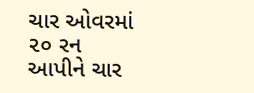ચાર ઓવરમાં ૨૦ રન આપીને ચાર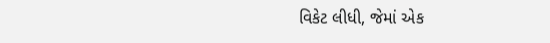વિકેટ લીધી, જેમાં એક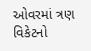ઓવરમાં ત્રણ વિકેટનો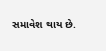સમાવેશ થાય છે.